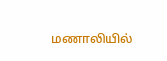மணாலியில்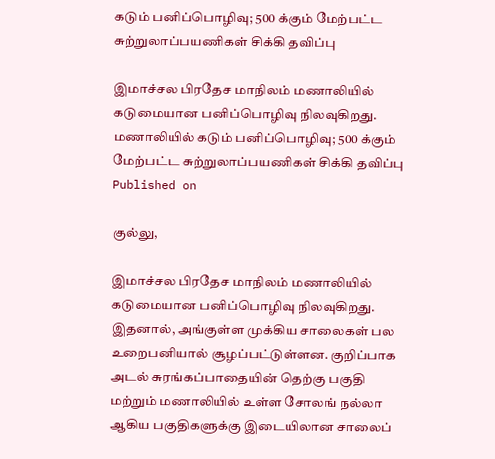கடும் பனிப்பொழிவு; 500 க்கும் மேற்பட்ட சுற்றுலாப்பயணிகள் சிக்கி தவிப்பு

இமாச்சல பிரதேச மாநிலம் மணாலியில் கடுமையான பனிப்பொழிவு நிலவுகிறது.
மணாலியில் கடும் பனிப்பொழிவு; 500 க்கும் மேற்பட்ட சுற்றுலாப்பயணிகள் சிக்கி தவிப்பு
Published on

குல்லு,

இமாச்சல பிரதேச மாநிலம் மணாலியில் கடுமையான பனிப்பொழிவு நிலவுகிறது. இதனால், அங்குள்ள முக்கிய சாலைகள் பல உறைபனியால் சூழப்பட்டுள்ளன. குறிப்பாக அடல் சுரங்கப்பாதையின் தெற்கு பகுதி மற்றும் மணாலியில் உள்ள சோலங் நல்லா ஆகிய பகுதிகளுக்கு இடையிலான சாலைப்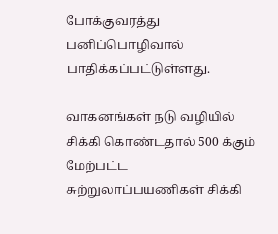போக்குவரத்து பனிப்பொழிவால் பாதிக்கப்பட்டுள்ளது.

வாகனங்கள் நடு வழியில் சிக்கி கொண்டதால் 500 க்கும் மேற்பட்ட சுற்றுலாப்பயணிகள் சிக்கி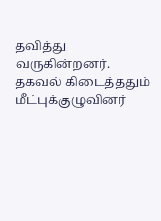தவித்து வருகின்றனர். தகவல் கிடைத்ததும் மீட்புக்குழுவினர்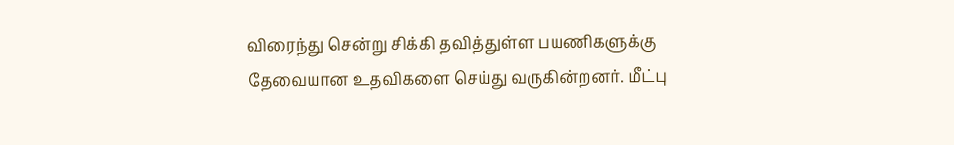விரைந்து சென்று சிக்கி தவித்துள்ள பயணிகளுக்கு தேவையான உதவிகளை செய்து வருகின்றனர். மீட்பு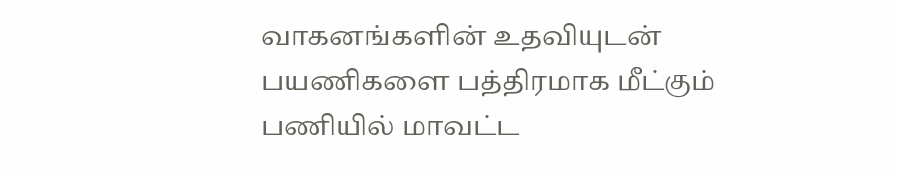வாகனங்களின் உதவியுடன் பயணிகளை பத்திரமாக மீட்கும் பணியில் மாவட்ட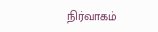நிர்வாகம்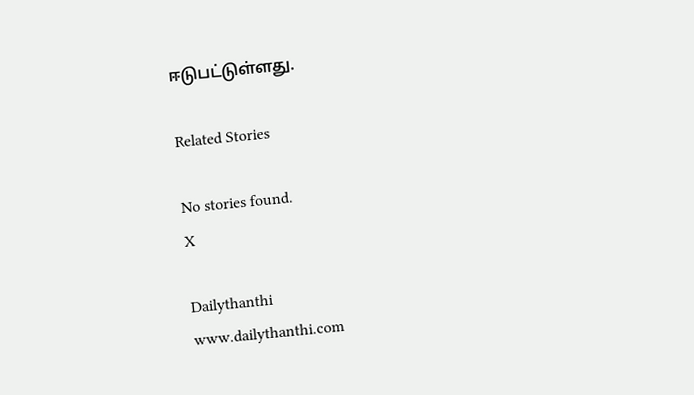ஈடுபட்டுள்ளது.

Related Stories

No stories found.
X

Dailythanthi
www.dailythanthi.com